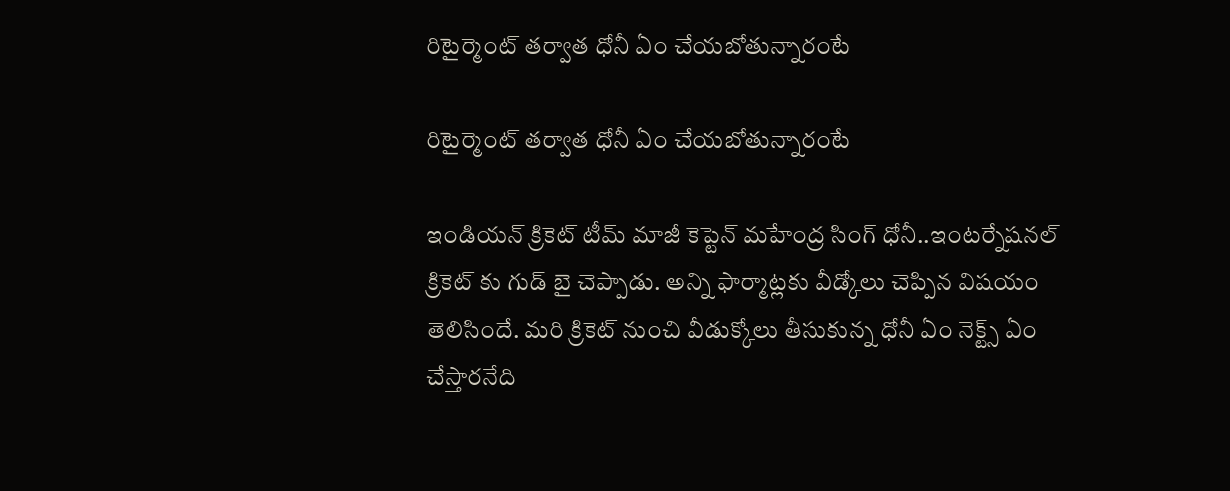రిటైర్మెంట్ త‌ర్వాత ధోనీ ఏం చేయ‌బోతున్నారంటే

రిటైర్మెంట్ త‌ర్వాత ధోనీ ఏం చేయ‌బోతున్నారంటే

ఇండియన్ క్రికెట్ టీమ్ మాజీ కెప్టెన్ మహేంద్ర సింగ్ ధోనీ..ఇంటర్నేషనల్ క్రికెట్ కు గుడ్ బై చెప్పాడు. అన్ని ఫార్మాట్లకు వీడ్కోలు చెప్పిన విష‌యం తెలిసిందే. మ‌రి క్రికెట్ నుంచి వీడుక్కోలు తీసుకున్న ధోనీ ఏం నెక్ట్స్ ఏం చేస్తార‌నేది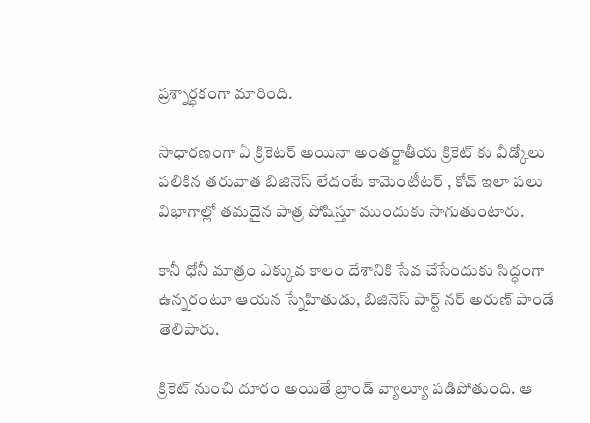ప్ర‌శ్నార్ధ‌కంగా మారింది.

సాధార‌ణంగా ఏ క్రికెట‌ర్ అయినా అంత‌ర్జాతీయ క్రికెట్ కు వీడ్కోలు ప‌లికిన త‌రువాత బిజినెస్ లేదంటే కామెంటీట‌ర్ , కోచ్ ఇలా ప‌లు విభాగాల్లో త‌మ‌దైన పాత్ర పోషిస్తూ ముందుకు సాగుతుంటారు.

కానీ ధోనీ మాత్రం ఎక్కువ కాలం దేశానికి సేవ చేసేందుకు సిద్ధంగా ఉన్న‌రంటూ ఆయ‌న స్నేహితుడు, బిజినెస్ పార్ట్ న‌ర్ అరుణ్ పాండే తెలిపారు.

క్రికెట్ నుంచి దూరం అయితే బ్రాండ్ వ్యాల్యూ ప‌డిపోతుంది. ఆ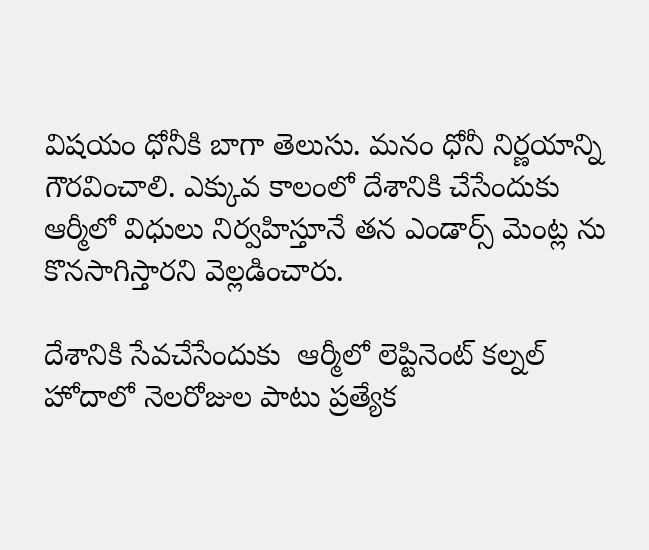విష‌యం ధోనీకి బాగా తెలుసు. మ‌నం ధోనీ నిర్ణ‌యాన్ని గౌర‌వించాలి. ఎక్కువ కాలంలో దేశానికి చేసేందుకు ఆర్మీలో విధులు నిర్వ‌హిస్తూనే త‌న ఎండార్స్ మెంట్ల ను కొన‌సాగిస్తార‌ని వెల్ల‌డించారు.

దేశానికి సేవ‌చేసేందుకు  ఆర్మీలో లెప్టినెంట్ క‌ల్న‌ల్ హోదాలో నెల‌రోజుల పాటు ప్ర‌త్యేక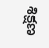శిక్ష‌ణ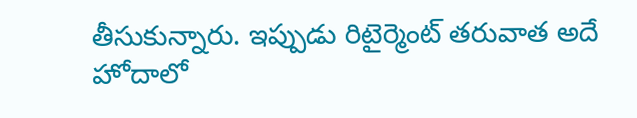తీసుకున్నారు. ఇప్పుడు రిటైర్మెంట్ త‌రువాత అదే హోదాలో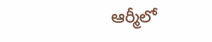ఆర్మీలో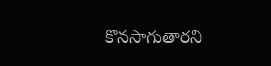కొన‌సాగుతార‌ని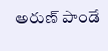అరుణ్ పాండే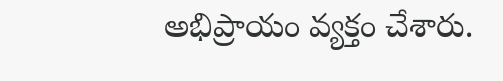అభిప్రాయం వ్య‌క్తం చేశారు.